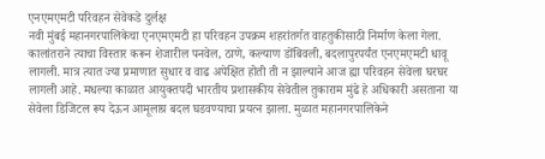एनएमएमटी परिवहन सेवेकडे दुर्लक्ष
नवी मुंबई महानगरपालिकेचा एनएमएमटी हा परिवहन उपक्रम शहरांतर्गत वाहतुकीसाठी निर्माण केला गेला. कालांतराने त्याचा विस्तार करून शेजारील पनवेल, ठाणे, कल्याण डोंबिवली, बदलापुरपर्यंत एनएमएमटी धावू लागली. मात्र त्यात ज्या प्रमाणात सुधार व वाढ अपेक्षित होती ती न झाल्याने आज ह्या परिवहन सेवेला घरघर लागली आहे. मधल्या काळात आयुक्तपदी भारतीय प्रशासकीय सेवेतील तुकाराम मुंढे हे अधिकारी असताना या सेवेला डिजिटल रूप देऊन आमूलाग्र बदल घडवण्याचा प्रयत्न झाला. मुळात महानगरपालिकेने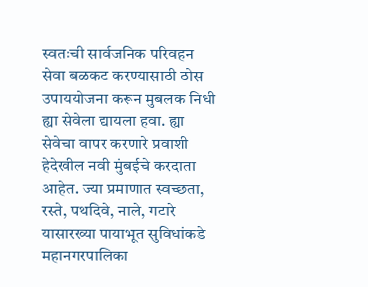स्वतःची सार्वजनिक परिवहन सेवा बळकट करण्यासाठी ठोस उपाययोजना करून मुबलक निधी ह्या सेवेला द्यायला हवा. ह्या सेवेचा वापर करणारे प्रवाशी हेदेखील नवी मुंबईचे करदाता आहेत. ज्या प्रमाणात स्वच्छता, रस्ते, पथदिवे, नाले, गटारे यासारख्या पायाभूत सुविधांकडे महानगरपालिका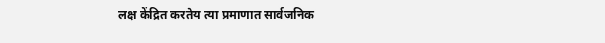लक्ष केंद्रित करतेय त्या प्रमाणात सार्वजनिक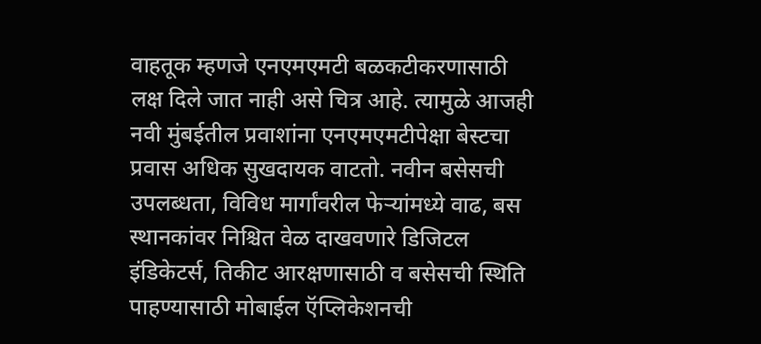वाहतूक म्हणजे एनएमएमटी बळकटीकरणासाठी लक्ष दिले जात नाही असे चित्र आहे. त्यामुळे आजही नवी मुंबईतील प्रवाशांना एनएमएमटीपेक्षा बेस्टचा प्रवास अधिक सुखदायक वाटतो. नवीन बसेसची उपलब्धता, विविध मार्गांवरील फेऱ्यांमध्ये वाढ, बस स्थानकांवर निश्चित वेळ दाखवणारे डिजिटल इंडिकेटर्स, तिकीट आरक्षणासाठी व बसेसची स्थिति पाहण्यासाठी मोबाईल ऍप्लिकेशनची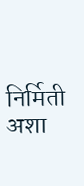निर्मिती अशा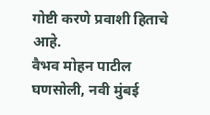गोष्टी करणे प्रवाशी हिताचे आहे.
वैभव मोहन पाटील
घणसोली, नवी मुंबई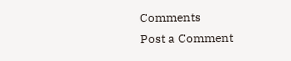Comments
Post a Comment